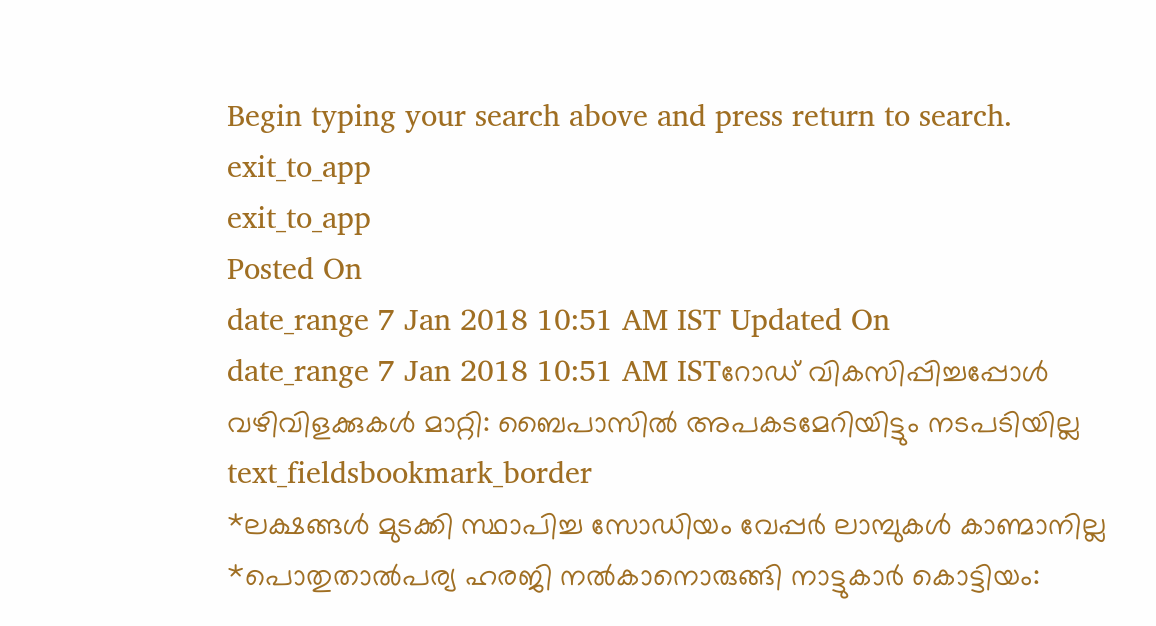Begin typing your search above and press return to search.
exit_to_app
exit_to_app
Posted On
date_range 7 Jan 2018 10:51 AM IST Updated On
date_range 7 Jan 2018 10:51 AM ISTറോഡ് വികസിപ്പിച്ചപ്പോൾ വഴിവിളക്കുകൾ മാറ്റി: ബൈപാസിൽ അപകടമേറിയിട്ടും നടപടിയില്ല
text_fieldsbookmark_border
*ലക്ഷങ്ങൾ മുടക്കി സ്ഥാപിച്ച സോഡിയം വേപ്പർ ലാമ്പുകൾ കാണ്മാനില്ല *പൊതുതാൽപര്യ ഹരജി നൽകാനൊരുങ്ങി നാട്ടുകാർ കൊട്ടിയം: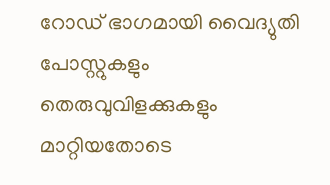റോഡ് ഭാഗമായി വൈദ്യുതി പോസ്റ്റുകളും തെരുവുവിളക്കുകളും മാറ്റിയതോടെ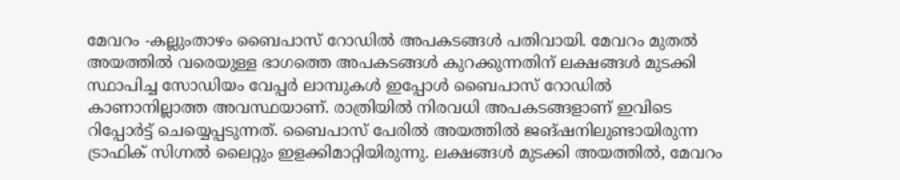മേവറം -കല്ലുംതാഴം ബൈപാസ് റോഡിൽ അപകടങ്ങൾ പതിവായി. മേവറം മുതൽ അയത്തിൽ വരെയുള്ള ഭാഗത്തെ അപകടങ്ങൾ കുറക്കുന്നതിന് ലക്ഷങ്ങൾ മുടക്കി സ്ഥാപിച്ച സോഡിയം വേപ്പർ ലാമ്പുകൾ ഇപ്പോൾ ബൈപാസ് റോഡിൽ കാണാനില്ലാത്ത അവസ്ഥയാണ്. രാത്രിയിൽ നിരവധി അപകടങ്ങളാണ് ഇവിടെ റിപ്പോർട്ട് ചെയ്യെപ്പടുന്നത്. ബൈപാസ് പേരിൽ അയത്തിൽ ജങ്ഷനിലുണ്ടായിരുന്ന ട്രാഫിക് സിഗ്നൽ ലൈറ്റും ഇളക്കിമാറ്റിയിരുന്നു. ലക്ഷങ്ങൾ മുടക്കി അയത്തിൽ, മേവറം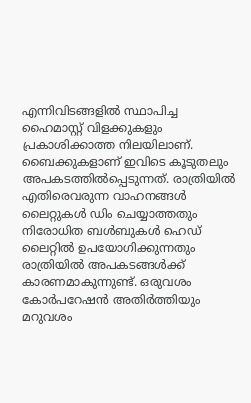എന്നിവിടങ്ങളിൽ സ്ഥാപിച്ച ഹൈമാസ്റ്റ് വിളക്കുകളും പ്രകാശിക്കാത്ത നിലയിലാണ്. ബൈക്കുകളാണ് ഇവിടെ കൂടുതലും അപകടത്തിൽപ്പെടുന്നത്. രാത്രിയിൽ എതിരെവരുന്ന വാഹനങ്ങൾ ലൈറ്റുകൾ ഡിം ചെയ്യാത്തതും നിരോധിത ബൾബുകൾ ഹെഡ് ലൈറ്റിൽ ഉപയോഗിക്കുന്നതും രാത്രിയിൽ അപകടങ്ങൾക്ക് കാരണമാകുന്നുണ്ട്. ഒരുവശം കോർപറേഷൻ അതിർത്തിയും മറുവശം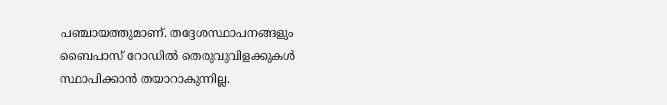പഞ്ചായത്തുമാണ്. തദ്ദേശസ്ഥാപനങ്ങളും ബൈപാസ് റോഡിൽ തെരുവുവിളക്കുകൾ സ്ഥാപിക്കാൻ തയാറാകുന്നില്ല.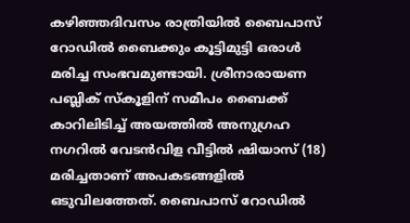കഴിഞ്ഞദിവസം രാത്രിയിൽ ബൈപാസ് റോഡിൽ ബൈക്കും കൂട്ടിമുട്ടി ഒരാൾ മരിച്ച സംഭവമുണ്ടായി. ശ്രീനാരായണ പബ്ലിക് സ്കൂളിന് സമീപം ബൈക്ക് കാറിലിടിച്ച് അയത്തിൽ അനുഗ്രഹ നഗറിൽ വേടൻവിള വീട്ടിൽ ഷിയാസ് (18) മരിച്ചതാണ് അപകടങ്ങളിൽ ഒടുവിലത്തേത്. ബൈപാസ് റോഡിൽ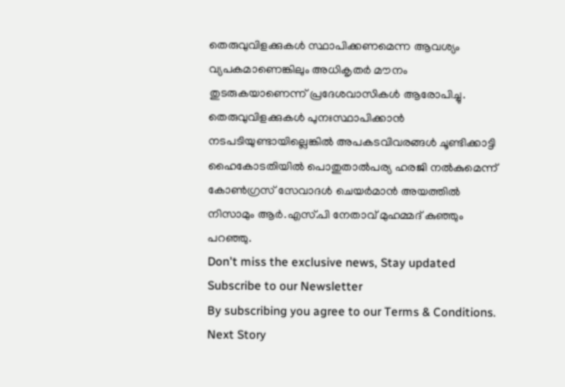തെരുവുവിളക്കുകൾ സ്ഥാപിക്കണമെന്ന ആവശ്യം വ്യപകമാണെങ്കിലും അധികൃതർ മൗനം തുടരുകയാണെന്ന് പ്രദേശവാസികൾ ആരോപിച്ചു. തെരുവുവിളക്കുകൾ പുനഃസ്ഥാപിക്കാൻ നടപടിയുണ്ടായില്ലെങ്കിൽ അപകടവിവരങ്ങൾ ചൂണ്ടിക്കാട്ടി ഹൈകോടതിയിൽ പൊതുതാൽപര്യ ഹരജി നൽകുമെന്ന് കോൺഗ്രസ് സേവാദൾ ചെയർമാൻ അയത്തിൽ നിസാമും ആർ.എസ്.പി നേതാവ് മുഹമ്മദ് കുഞ്ഞും പറഞ്ഞു.
Don't miss the exclusive news, Stay updated
Subscribe to our Newsletter
By subscribing you agree to our Terms & Conditions.
Next Story